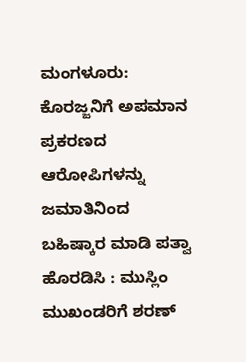ಮಂಗಳೂರು: ಕೊರಜ್ಜನಿಗೆ ಅಪಮಾನ ಪ್ರಕರಣದ ಆರೋಪಿಗಳನ್ನು ಜಮಾತಿನಿಂದ ಬಹಿಷ್ಕಾರ ಮಾಡಿ ಪತ್ವಾ ಹೊರಡಿಸಿ : ಮುಸ್ಲಿಂ ಮುಖಂಡರಿಗೆ ಶರಣ್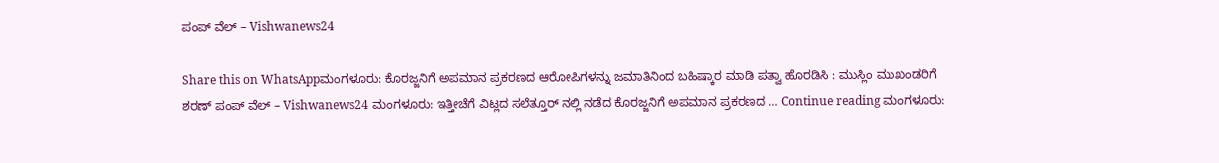ಪಂಪ್ ವೆಲ್ – Vishwanews24

Share this on WhatsAppಮಂಗಳೂರು: ಕೊರಜ್ಜನಿಗೆ ಅಪಮಾನ ಪ್ರಕರಣದ ಆರೋಪಿಗಳನ್ನು ಜಮಾತಿನಿಂದ ಬಹಿಷ್ಕಾರ ಮಾಡಿ ಪತ್ವಾ ಹೊರಡಿಸಿ : ಮುಸ್ಲಿಂ ಮುಖಂಡರಿಗೆ ಶರಣ್ ಪಂಪ್ ವೆಲ್ – Vishwanews24 ಮಂಗಳೂರು: ಇತ್ತೀಚೆಗೆ ವಿಟ್ಲದ ಸಲೆತ್ತೂರ್ ನಲ್ಲಿ ನಡೆದ ಕೊರಜ್ಜನಿಗೆ ಅಪಮಾನ ಪ್ರಕರಣದ … Continue reading ಮಂಗಳೂರು: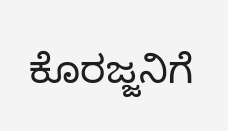ಕೊರಜ್ಜನಿಗೆ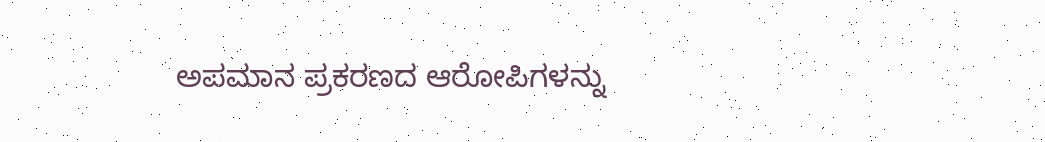ಅಪಮಾನ ಪ್ರಕರಣದ ಆರೋಪಿಗಳನ್ನು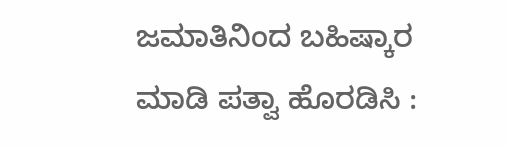ಜಮಾತಿನಿಂದ ಬಹಿಷ್ಕಾರ ಮಾಡಿ ಪತ್ವಾ ಹೊರಡಿಸಿ :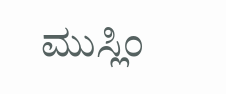ಮುಸ್ಲಿಂ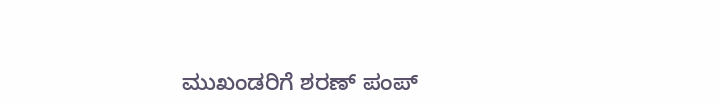ಮುಖಂಡರಿಗೆ ಶರಣ್ ಪಂಪ್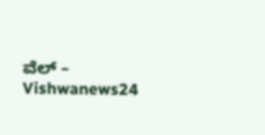ವೆಲ್ – Vishwanews24